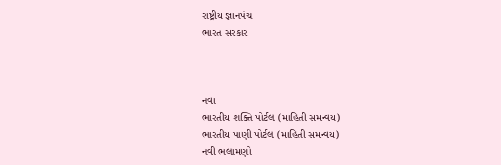રાષ્ટ્રીય જ્ઞાનપંચ
ભારત સરકાર



નવા
ભારતીય શક્તિ પોર્ટલ (માહિતી સમન્વય)
ભારતીય પાણી પોર્ટલ (માહિતી સમન્વય)
નવી ભલામણો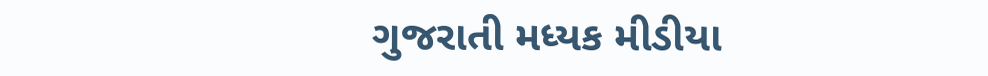ગુજરાતી મધ્યક મીડીયા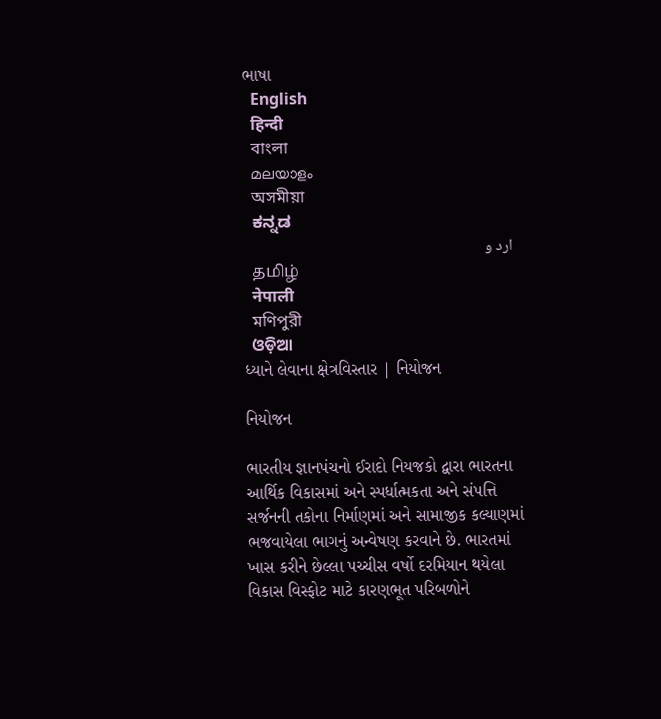ભાષા
  English
  हिन्दी
  বাংলা
  മലയാളം
  অসমীয়া
  ಕನ್ನಡ
  ارد و
  தமிழ்
  नेपाली
  মণিপুরী
  ଓଡ଼ିଆ
ધ્યાને લેવાના ક્ષેત્રવિસ્તાર | નિયોજન

નિયોજન

ભારતીય જ્ઞાનપંચનો ઈરાદો નિયજકો દ્વારા ભારતના આર્થિક વિકાસમાં અને સ્પર્ધાત્મકતા અને સંપત્તિ સર્જનની તકોના નિર્માણમાં અને સામાજીક કલ્યાણમાં ભજવાયેલા ભાગનું અન્વેષણ કરવાને છે. ભારતમાં ખાસ કરીને છેલ્લા પચ્ચીસ વર્ષો દરમિયાન થયેલા વિકાસ વિસ્ફોટ માટે કારણભૂત પરિબળોને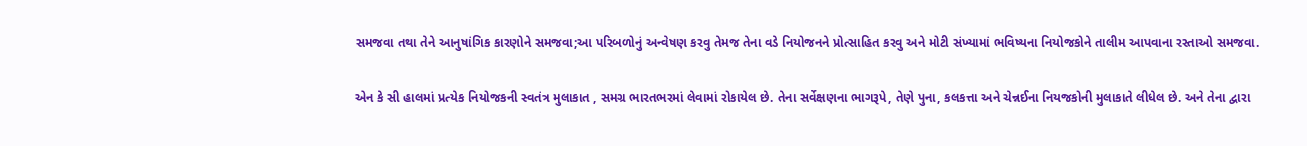સમજવા તથા તેને આનુષાંગિક કારણોને સમજવા;આ પરિબળોનું અન્વેષણ કરવુ તેમજ તેના વડે નિયોજનને પ્રોત્સાહિત કરવુ અને મોટી સંખ્યામાં ભવિષ્યના નિયોજકોને તાલીમ આપવાના રસ્તાઓ સમજવા.

એન કે સી હાલમાં પ્રત્યેક નિયોજકની સ્વતંત્ર મુલાકાત , સમગ્ર ભારતભરમાં લેવામાં રોકાયેલ છે. તેના સર્વેક્ષણના ભાગરૂપે, તેણે પુના, કલકત્તા અને ચેન્નઈના નિયજકોની મુલાકાતે લીધેલ છે. અને તેના દ્વારા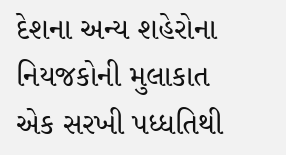દેશના અન્ય શહેરોના નિયજકોની મુલાકાત એક સરખી પધ્ધતિથી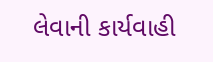લેવાની કાર્યવાહી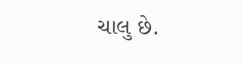ચાલુ છે.